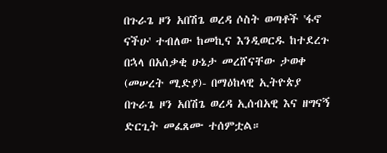በጉራጌ ዞን አበሽጌ ወረዳ ሶስት ወጣቶች 'ፋኖ ናችሁ' ተብለው ከመኪና እንዲወርዱ ከተደረጉ በኋላ በአሰቃቂ ሁኔታ መረሸናቸው ታወቀ
(መሠረት ሚድያ)- በማዕከላዊ ኢትዮጵያ በጉራጌ ዞን አበሽጌ ወረዳ ኢሰብአዊ እና ዘግናኝ ድርጊት መፈጸሙ ተሰምቷል።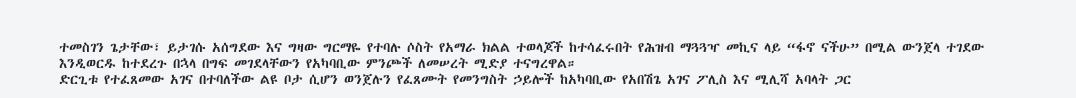ተመስገን ጌታቸው፣ ይታገሱ አሰግደው እና ግዛው ግርማዬ የተባሉ ሶስት የአማራ ክልል ተወላጆች ከተሳፈሩበት የሕዝብ ማጓጓዣ መኪና ላይ “ፋኖ ናችሁ” በሚል ውንጀላ ተገደው እንዲወርዱ ከተደረጉ በኋላ በግፍ መገደላቸውን የአካባቢው ምንጮች ለመሠረት ሚድያ ተናግረዋል።
ድርጊቱ የተፈጸመው አገና በተባለችው ልዩ ቦታ ሲሆን ወንጀሉን የፈጸሙት የመንግስት ኃይሎች ከአካባቢው የአበሽጌ አገና ፖሊስ እና ሚሊሻ አባላት ጋር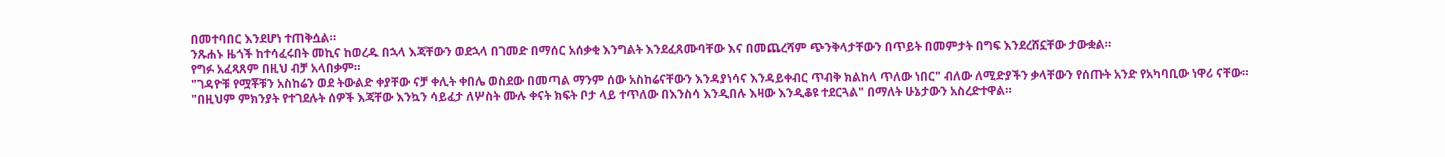በመተባበር እንደሆነ ተጠቅሷል።
ንጹሐኑ ዜጎች ከተሳፈሩበት መኪና ከወረዱ በኋላ እጃቸውን ወደኋላ በገመድ በማሰር አሰቃቂ እንግልት እንደፈጸሙባቸው እና በመጨረሻም ጭንቅላታቸውን በጥይት በመምታት በግፍ እንደረሸኗቸው ታውቋል።
የግፉ አፈጻጸም በዚህ ብቻ አላበቃም።
"ገዳዮቹ የሟቾቹን አስከሬን ወደ ትውልድ ቀያቸው ናቻ ቀሊት ቀበሌ ወስደው በመጣል ማንም ሰው አስከሬናቸውን እንዳያነሳና እንዳይቀብር ጥብቅ ክልከላ ጥለው ነበር" ብለው ለሚድያችን ቃላቸውን የሰጡት አንድ የአካባቢው ነዋሪ ናቸው።
"በዚህም ምክንያት የተገደሉት ሰዎች እጃቸው እንኳን ሳይፈታ ለሦስት ሙሉ ቀናት ክፍት ቦታ ላይ ተጥለው በእንስሳ እንዲበሉ እዛው እንዲቆዩ ተደርጓል" በማለት ሁኔታውን አስረድተዋል።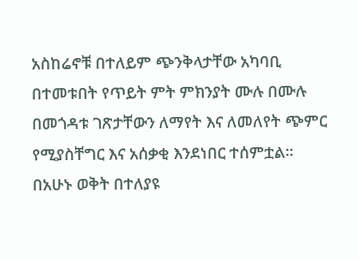አስከሬኖቹ በተለይም ጭንቅላታቸው አካባቢ በተመቱበት የጥይት ምት ምክንያት ሙሉ በሙሉ በመጎዳቱ ገጽታቸውን ለማየት እና ለመለየት ጭምር የሚያስቸግር እና አሰቃቂ እንደነበር ተሰምቷል።
በአሁኑ ወቅት በተለያዩ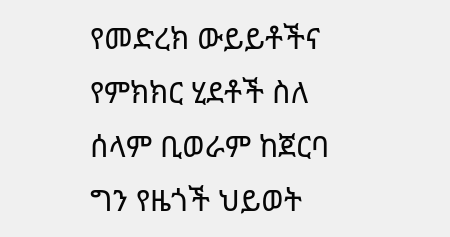የመድረክ ውይይቶችና የምክክር ሂደቶች ስለ ሰላም ቢወራም ከጀርባ ግን የዜጎች ህይወት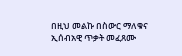በዚህ መልኩ በስውር ማለቁና ኢሰብአዊ ጥቃት መፈጸሙ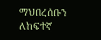ማህበረሰቡን ለከፍተኛ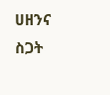ሀዘንና ስጋት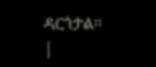ዳርጎታል።
|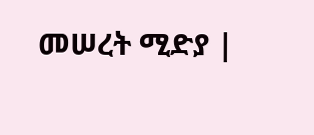መሠረት ሚድያ |